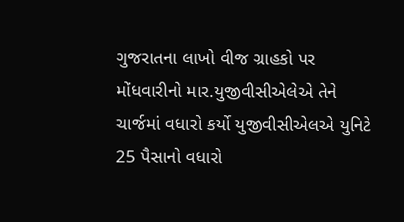ગુજરાતના લાખો વીજ ગ્રાહકો પર મોંધવારીનો માર.યુજીવીસીએલેએ તેને ચાર્જમાં વધારો કર્યો યુજીવીસીએલએ યુનિટે 25 પૈસાનો વધારો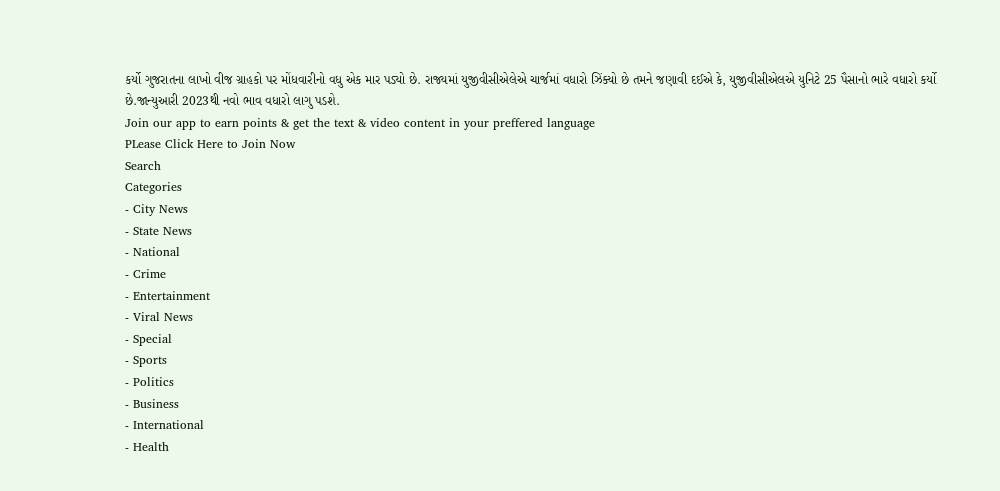કર્યો ગુજરાતના લાખો વીજ ગ્રાહકો પર મોંધવારીનો વધુ એક માર પડ્યો છે. રાજ્યમાં યુજીવીસીએલેએ ચાર્જમાં વધારો ઝિંક્યો છે તમને જણાવી દઈએ કે, યુજીવીસીએલએ યુનિટે 25 પૈસાનો ભારે વધારો કર્યો છે.જાન્યુઆરી 2023થી નવો ભાવ વધારો લાગુ પડશે.
Join our app to earn points & get the text & video content in your preffered language
PLease Click Here to Join Now
Search
Categories
- City News
- State News
- National
- Crime
- Entertainment
- Viral News
- Special
- Sports
- Politics
- Business
- International
- Health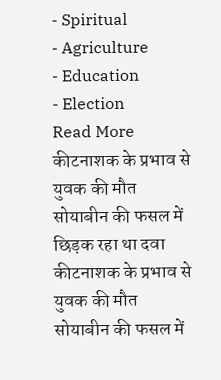- Spiritual
- Agriculture
- Education
- Election
Read More
कीटनाशक के प्रभाव से युवक की मौत सोयाबीन की फसल में छिड़क रहा था दवा
कीटनाशक के प्रभाव से युवक की मौत सोयाबीन की फसल में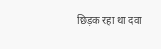छिड़क रहा था दवा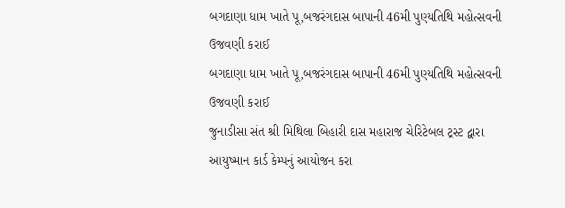બગદાણા ધામ ખાતે પૂ,બજરંગદાસ બાપાની 46મી પુણ્યતિથિ મહોત્સવની ઉજવણી કરાઈ
બગદાણા ધામ ખાતે પૂ,બજરંગદાસ બાપાની 46મી પુણ્યતિથિ મહોત્સવની ઉજવણી કરાઈ
જુનાડીસા સંત શ્રી મિથિલા બિહારી દાસ મહારાજ ચેરિટેબલ ટ્રસ્ટ દ્વારા આયુષ્માન કાર્ડ કેમ્પનું આયોજન કરા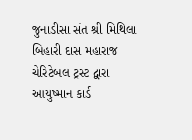જુનાડીસા સંત શ્રી મિથિલા બિહારી દાસ મહારાજ ચેરિટેબલ ટ્રસ્ટ દ્વારા આયુષ્માન કાર્ડ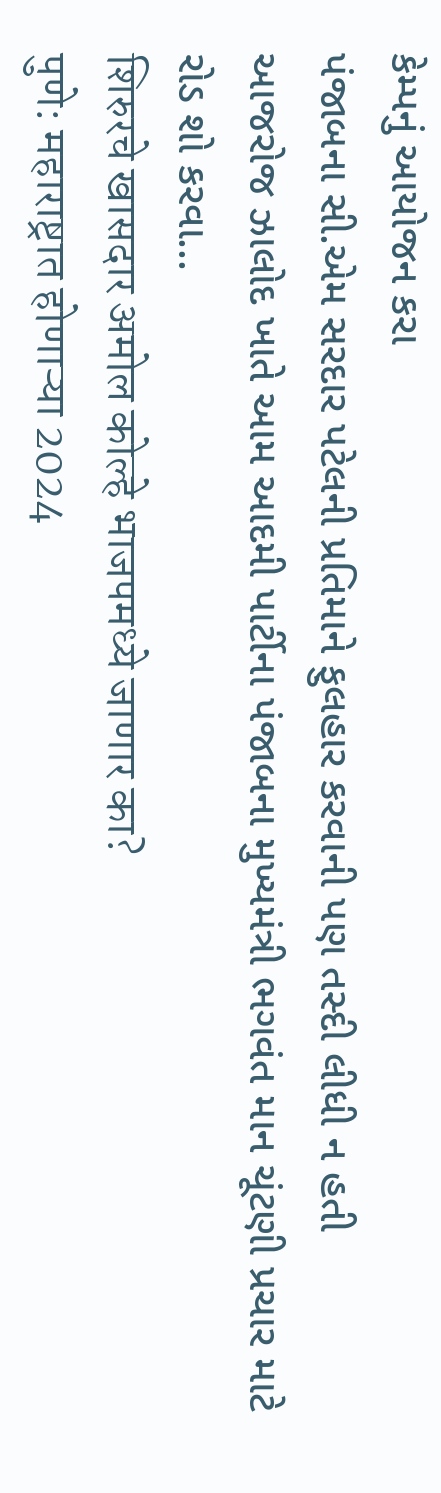કેમ્પનું આયોજન કરા
પંજાબના સી.એમ સરદાર પટેલની પ્રતિમાને ફુલહાર કરવાની પણ તસ્દી લીધી ન હતી
આજરોજ ઝાલોદ ખાતે આમ આદમી પાર્ટીના પંજાબના મુખ્યમંત્રી ભગવંત માન ચૂંટણી પ્રચાર માટે રોડ શો કરવા...
शिरुरचे खासदार अमोल कोल्हे भाजपमध्ये जाणार का?
पुणे: महाराष्ट्रात होणाऱ्या 2024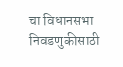चा विधानसभा निवडणुकीसाठी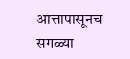आत्तापासूनच सगळ्या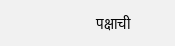पक्षाची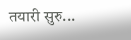तयारी सुरु...